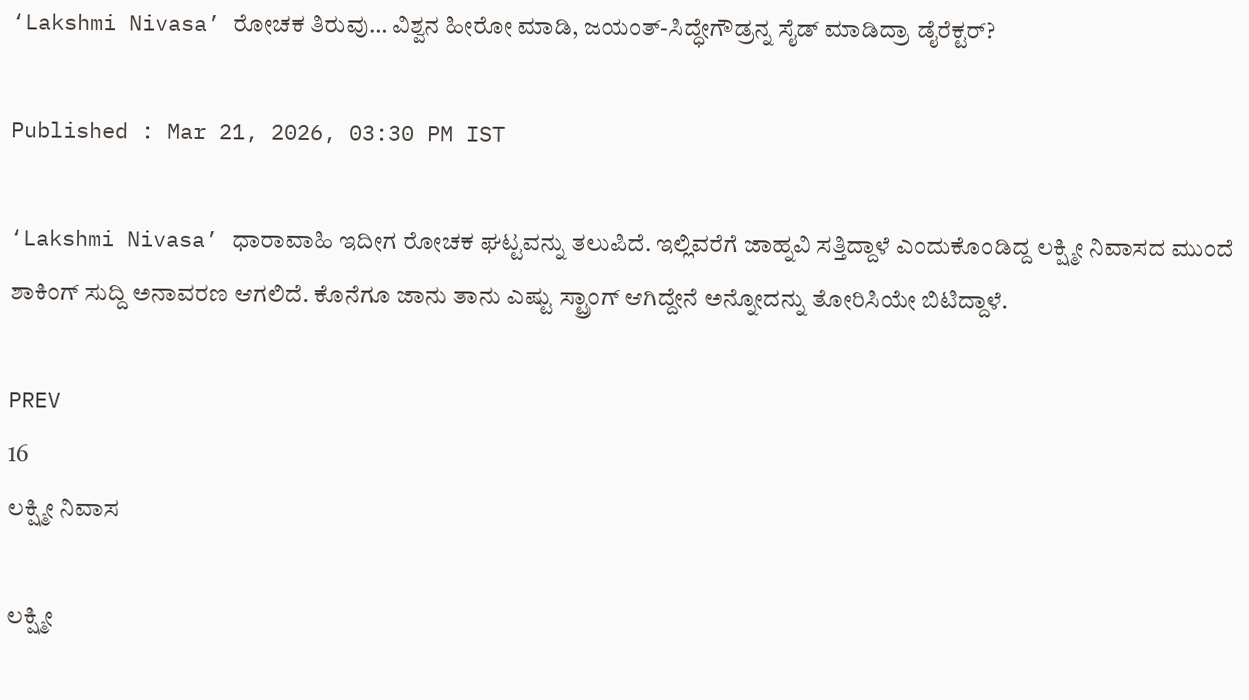‘Lakshmi Nivasa’ ರೋಚಕ ತಿರುವು… ವಿಶ್ವನ ಹೀರೋ ಮಾಡಿ, ಜಯಂತ್-ಸಿದ್ಧೇಗೌಡ್ರನ್ನ ಸೈಡ್ ಮಾಡಿದ್ರಾ ಡೈರೆಕ್ಟರ್?

Published : Mar 21, 2026, 03:30 PM IST

‘Lakshmi Nivasa’ ಧಾರಾವಾಹಿ ಇದೀಗ ರೋಚಕ ಘಟ್ಟವನ್ನು ತಲುಪಿದೆ. ಇಲ್ಲಿವರೆಗೆ ಜಾಹ್ನವಿ ಸತ್ತಿದ್ದಾಳೆ ಎಂದುಕೊಂಡಿದ್ದ ಲಕ್ಷ್ಮೀ ನಿವಾಸದ ಮುಂದೆ ಶಾಕಿಂಗ್ ಸುದ್ದಿ ಅನಾವರಣ ಆಗಲಿದೆ. ಕೊನೆಗೂ ಜಾನು ತಾನು ಎಷ್ಟು ಸ್ಟ್ರಾಂಗ್ ಆಗಿದ್ದೇನೆ ಅನ್ನೋದನ್ನು ತೋರಿಸಿಯೇ ಬಿಟಿದ್ದಾಳೆ.

PREV
16
ಲಕ್ಷ್ಮೀ ನಿವಾಸ

ಲಕ್ಷ್ಮೀ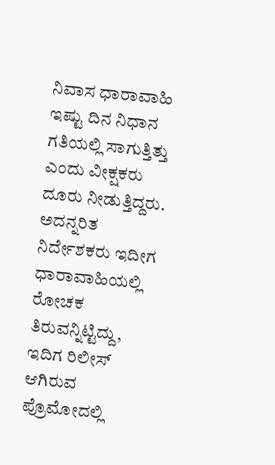ನಿವಾಸ ಧಾರಾವಾಹಿ ಇಷ್ಟು ದಿನ ನಿಧಾನ ಗತಿಯಲ್ಲಿ ಸಾಗುತ್ತಿತ್ತು ಎಂದು ವೀಕ್ಷಕರು ದೂರು ನೀಡುತ್ತಿದ್ದರು. ಅದನ್ನರಿತ ನಿರ್ದೇಶಕರು ಇದೀಗ ಧಾರಾವಾಹಿಯಲ್ಲಿ ರೋಚಕ ತಿರುವನ್ನಿಟ್ಟಿದ್ದು, ಇದಿಗ ರಿಲೀಸ್ ಆಗಿರುವ ಪ್ರೊಮೋದಲ್ಲಿ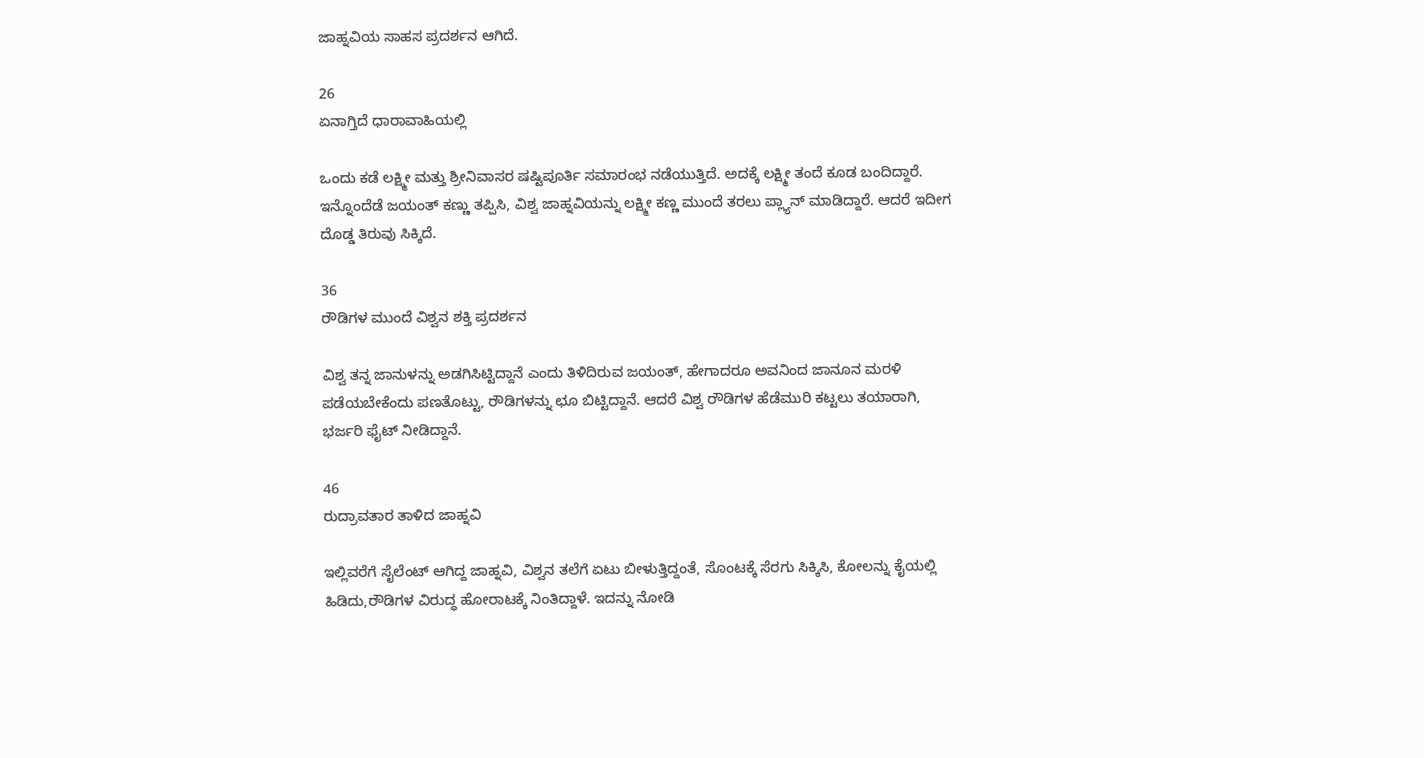ಜಾಹ್ನವಿಯ ಸಾಹಸ ಪ್ರದರ್ಶನ ಆಗಿದೆ.

26
ಏನಾಗ್ತಿದೆ ಧಾರಾವಾಹಿಯಲ್ಲಿ

ಒಂದು ಕಡೆ ಲಕ್ಷ್ಮೀ ಮತ್ತು ಶ್ರೀನಿವಾಸರ ಷಷ್ಟಿಪೂರ್ತಿ ಸಮಾರಂಭ ನಡೆಯುತ್ತಿದೆ. ಅದಕ್ಕೆ ಲಕ್ಷ್ಮೀ ತಂದೆ ಕೂಡ ಬಂದಿದ್ದಾರೆ. ಇನ್ನೊಂದೆಡೆ ಜಯಂತ್ ಕಣ್ಣು ತಪ್ಪಿಸಿ, ವಿಶ್ವ ಜಾಹ್ನವಿಯನ್ನು ಲಕ್ಷ್ಮೀ ಕಣ್ಣ ಮುಂದೆ ತರಲು ಪ್ಲ್ಯಾನ್ ಮಾಡಿದ್ದಾರೆ. ಆದರೆ ಇದೀಗ ದೊಡ್ಡ ತಿರುವು ಸಿಕ್ಕಿದೆ.

36
ರೌಡಿಗಳ ಮುಂದೆ ವಿಶ್ವನ ಶಕ್ತಿ ಪ್ರದರ್ಶನ

ವಿಶ್ವ ತನ್ನ ಜಾನುಳನ್ನು ಅಡಗಿಸಿಟ್ಟಿದ್ದಾನೆ ಎಂದು ತಿಳಿದಿರುವ ಜಯಂತ್, ಹೇಗಾದರೂ ಅವನಿಂದ ಜಾನೂನ ಮರಳಿ ಪಡೆಯಬೇಕೆಂದು ಪಣತೊಟ್ಟು, ರೌಡಿಗಳನ್ನು ಛೂ ಬಿಟ್ಟಿದ್ದಾನೆ. ಆದರೆ ವಿಶ್ವ ರೌಡಿಗಳ ಹೆಡೆಮುರಿ ಕಟ್ಟಲು ತಯಾರಾಗಿ, ಭರ್ಜರಿ ಫೈಟ್ ನೀಡಿದ್ದಾನೆ.

46
ರುದ್ರಾವತಾರ ತಾಳಿದ ಜಾಹ್ನವಿ

ಇಲ್ಲಿವರೆಗೆ ಸೈಲೆಂಟ್ ಆಗಿದ್ದ ಜಾಹ್ನವಿ, ವಿಶ್ವನ ತಲೆಗೆ ಏಟು ಬೀಳುತ್ತಿದ್ದಂತೆ, ಸೊಂಟಕ್ಕೆ ಸೆರಗು ಸಿಕ್ಕಿಸಿ, ಕೋಲನ್ನು ಕೈಯಲ್ಲಿ ಹಿಡಿದು,ರೌಡಿಗಳ ವಿರುದ್ಧ ಹೋರಾಟಕ್ಕೆ ನಿಂತಿದ್ದಾಳೆ. ಇದನ್ನು ನೋಡಿ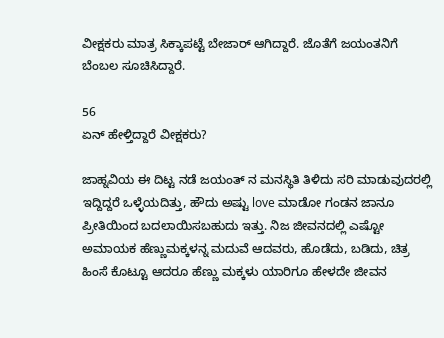ವೀಕ್ಷಕರು ಮಾತ್ರ ಸಿಕ್ಕಾಪಟ್ಟೆ ಬೇಜಾರ್ ಆಗಿದ್ದಾರೆ. ಜೊತೆಗೆ ಜಯಂತನಿಗೆ ಬೆಂಬಲ ಸೂಚಿಸಿದ್ದಾರೆ.

56
ಏನ್ ಹೇಳ್ತಿದ್ದಾರೆ ವೀಕ್ಷಕರು?

ಜಾಹ್ನವಿಯ ಈ ದಿಟ್ಟ ನಡೆ ಜಯಂತ್ ನ ಮನಸ್ಥಿತಿ ತಿಳಿದು ಸರಿ ಮಾಡುವುದರಲ್ಲಿ ಇದ್ದಿದ್ದರೆ ಒಳ್ಳೆಯದಿತ್ತು, ಹೌದು ಅಷ್ಟು love ಮಾಡೋ ಗಂಡನ ಜಾನೂ ಪ್ರೀತಿಯಿಂದ ಬದಲಾಯಿಸಬಹುದು ಇತ್ತು. ನಿಜ ಜೀವನದಲ್ಲಿ ಎಷ್ಟೋ ಅಮಾಯಕ ಹೆಣ್ಣುಮಕ್ಕಳನ್ನ ಮದುವೆ ಆದವರು, ಹೊಡೆದು, ಬಡಿದು, ಚಿತ್ರ ಹಿಂಸೆ ಕೊಟ್ಟೂ ಆದರೂ ಹೆಣ್ಣು ಮಕ್ಕಳು ಯಾರಿಗೂ ಹೇಳದೇ ಜೀವನ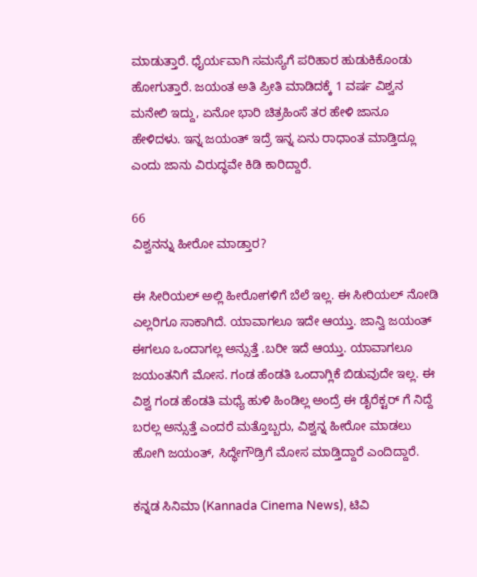ಮಾಡುತ್ತಾರೆ. ಧೈರ್ಯವಾಗಿ ಸಮಸ್ಯೆಗೆ ಪರಿಹಾರ ಹುಡುಕಿಕೊಂಡು ಹೋಗುತ್ತಾರೆ. ಜಯಂತ ಅತಿ ಪ್ರೀತಿ ಮಾಡಿದಕ್ಕೆ 1 ವರ್ಷ ವಿಶ್ವನ ಮನೇಲಿ ಇದ್ದು, ಏನೋ ಭಾರಿ ಚಿತ್ರಹಿಂಸೆ ತರ ಹೇಳಿ ಜಾನೂ ಹೇಳಿದಳು. ಇನ್ನ ಜಯಂತ್ ಇದ್ರೆ ಇನ್ನ ಏನು ರಾಧಾಂತ ಮಾಡ್ತಿದ್ಲೂ ಎಂದು ಜಾನು ವಿರುದ್ಧವೇ ಕಿಡಿ ಕಾರಿದ್ದಾರೆ.

66
ವಿಶ್ವನನ್ನು ಹೀರೋ ಮಾಡ್ತಾರ?

ಈ ಸೀರಿಯಲ್ ಅಲ್ಲಿ ಹೀರೋಗಳಿಗೆ ಬೆಲೆ ಇಲ್ಲ. ಈ ಸೀರಿಯಲ್ ನೋಡಿ ಎಲ್ಲರಿಗೂ ಸಾಕಾಗಿದೆ. ಯಾವಾಗಲೂ ಇದೇ ಆಯ್ತು. ಜಾನ್ವಿ ಜಯಂತ್ ಈಗಲೂ ಒಂದಾಗಲ್ಲ ಅನ್ಸುತ್ತೆ .ಬರೀ ಇದೆ ಆಯ್ತು. ಯಾವಾಗಲೂ ಜಯಂತನಿಗೆ ಮೋಸ. ಗಂಡ ಹೆಂಡತಿ ಒಂದಾಗ್ಲಿಕೆ ಬಿಡುವುದೇ ಇಲ್ಲ. ಈ ವಿಶ್ವ ಗಂಡ ಹೆಂಡತಿ ಮಧ್ಯೆ ಹುಳಿ ಹಿಂಡಿಲ್ಲ ಅಂದ್ರೆ ಈ ಡೈರೆಕ್ಟರ್ ಗೆ ನಿದ್ದೆ ಬರಲ್ಲ ಅನ್ಸುತ್ತೆ ಎಂದರೆ ಮತ್ತೊಬ್ಬರು, ವಿಶ್ವನ್ನ ಹೀರೋ ಮಾಡಲು ಹೋಗಿ ಜಯಂತ್, ಸಿದ್ಧೇಗೌಡ್ರಿಗೆ ಮೋಸ ಮಾಡ್ತಿದ್ದಾರೆ ಎಂದಿದ್ದಾರೆ.

ಕನ್ನಡ ಸಿನಿಮಾ (Kannada Cinema News), ಟಿವಿ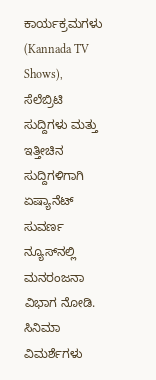ಕಾರ್ಯಕ್ರಮಗಳು (Kannada TV Shows), ಸೆಲೆಬ್ರಿಟಿ ಸುದ್ದಿಗಳು ಮತ್ತು ಇತ್ತೀಚಿನ ಸುದ್ದಿಗಳಿಗಾಗಿ ಏಷ್ಯಾನೆಟ್ ಸುವರ್ಣ ನ್ಯೂಸ್‌ನಲ್ಲಿ ಮನರಂಜನಾ ವಿಭಾಗ ನೋಡಿ. ಸಿನಿಮಾ ವಿಮರ್ಶೆಗಳು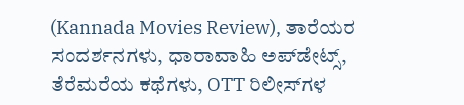(Kannada Movies Review), ತಾರೆಯರ ಸಂದರ್ಶನಗಳು, ಧಾರಾವಾಹಿ ಅಪ್‌ಡೇಟ್ಸ್‌, ತೆರೆಮರೆಯ ಕಥೆಗಳು, OTT ರಿಲೀಸ್‌ಗಳ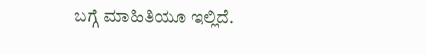ಬಗ್ಗೆ ಮಾಹಿತಿಯೂ ಇಲ್ಲಿದೆ.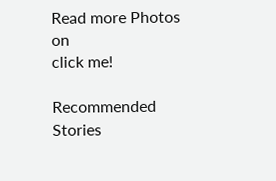Read more Photos on
click me!

Recommended Stories